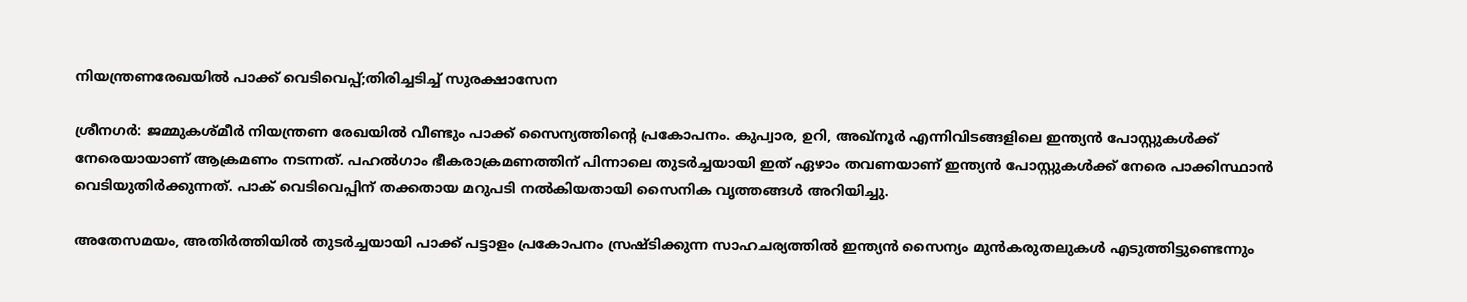നിയന്ത്രണരേഖയിൽ പാക്ക് വെടിവെപ്പ്;തിരിച്ചടിച്ച് സുരക്ഷാസേന

ശ്രീനഗർ: ജമ്മുകശ്മീർ നിയന്ത്രണ രേഖയിൽ വീണ്ടും പാക്ക് സൈന്യത്തിന്റെ പ്രകോപനം. കുപ്വാര, ഉറി, അഖ്‌നൂർ എന്നിവിടങ്ങളിലെ ഇന്ത്യൻ പോസ്റ്റുകൾക്ക് നേരെയായാണ് ആക്രമണം നടന്നത്. പഹൽഗാം ഭീകരാക്രമണത്തിന് പിന്നാലെ തുടർച്ചയായി ഇത് ഏഴാം തവണയാണ് ഇന്ത്യൻ പോസ്റ്റുകൾക്ക് നേരെ പാക്കിസ്ഥാൻ വെടിയുതിർക്കുന്നത്. പാക് വെടിവെപ്പിന് തക്കതായ മറുപടി നൽകിയതായി സൈനിക വൃത്തങ്ങൾ അറിയിച്ചു.

അതേസമയം, അതിർത്തിയിൽ തുടർച്ചയായി പാക്ക് പട്ടാളം പ്രകോപനം സ്രഷ്ടിക്കുന്ന സാഹചര്യത്തിൽ ഇന്ത്യൻ സൈന്യം മുൻകരുതലുകൾ എടുത്തിട്ടുണ്ടെന്നും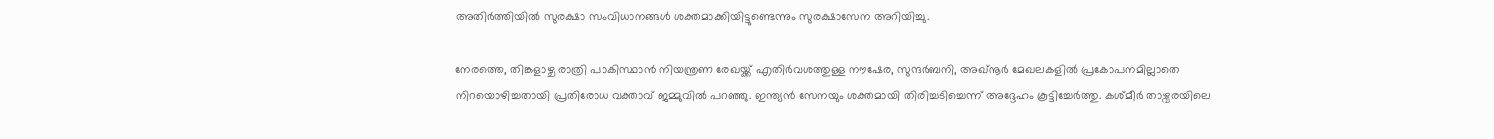അതിർത്തിയിൽ സുരക്ഷാ സംവിധാനങ്ങൾ ശക്തമാക്കിയിട്ടുണ്ടെന്നും സുരക്ഷാസേന അറിയിച്ചു.

നേരത്തെ, തിങ്കളാഴ്ച രാത്രി പാകിസ്ഥാൻ നിയന്ത്രണ രേഖയ്ക്ക് എതിർവശത്തുള്ള നൗഷേര, സുന്ദർബനി, അഖ്നൂർ മേഖലകളിൽ പ്രകോപനമില്ലാതെ നിറയൊഴിച്ചതായി പ്രതിരോധ വക്താവ് ജമ്മുവിൽ പറഞ്ഞു. ഇന്ത്യൻ സേനയും ശക്തമായി തിരിച്ചടിച്ചെന്ന് അദ്ദേഹം കൂട്ടിച്ചേർത്തു. കശ്മീർ താഴ്വരയിലെ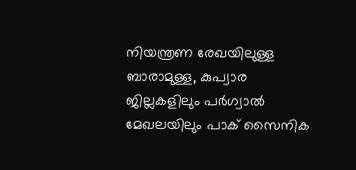നിയന്ത്രണ രേഖയിലുള്ള ബാരാമുള്ള, കുപ്വാര ജില്ലകളിലും പർഗ്വാൽ മേഖലയിലും പാക് സൈനിക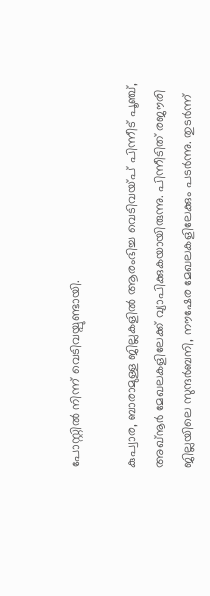പോസ്റ്റിൽ നിന്ന് വെടിവയ്പുണ്ടായി.

കുപ്വാര, ബാരാമുള്ള ജില്ലകളിൽ ആരംഭിച്ച വെടിവയ്പ് പിന്നീട് പൂഞ്ച്, അഖ്നൂർ മേഖലകളിലേക്ക് വ്യാപിക്കുകയായിരുന്നു. പിന്നീടിത് രജൗരി ജില്ലയിലെ സുന്ദർബനി, നൗഷേര മേഖലകളിലേക്കും പടർന്നു. തുടർന്ന്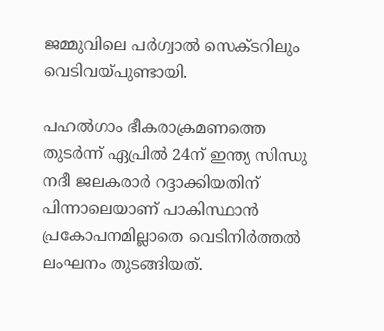ജമ്മുവിലെ പർഗ്വാൽ സെക്ടറിലും വെടിവയ്പുണ്ടായി.

പഹൽഗാം ഭീകരാക്രമണത്തെ തുടർന്ന് ഏപ്രിൽ 24ന് ഇന്ത്യ സിന്ധു നദീ ജലകരാർ റദ്ദാക്കിയതിന് പിന്നാലെയാണ് പാകിസ്ഥാൻ പ്രകോപനമില്ലാതെ വെടിനിർത്തൽ ലംഘനം തുടങ്ങിയത്.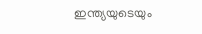ഇന്ത്യയുടെയും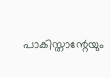പാകിസ്താന്റേയും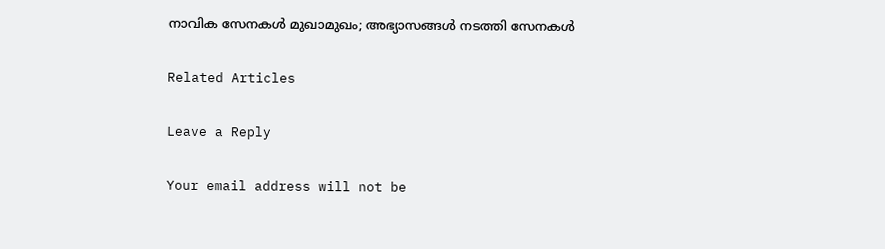നാവിക സേനകൾ മുഖാമുഖം; അഭ്യാസങ്ങൾ നടത്തി സേനകൾ

Related Articles

Leave a Reply

Your email address will not be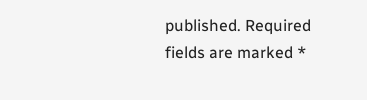published. Required fields are marked *